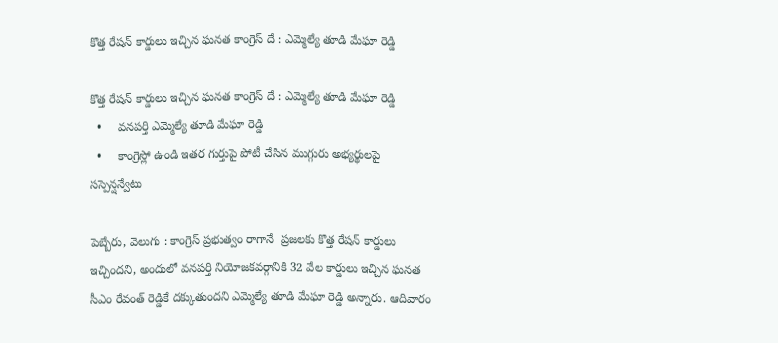కొత్త రేషన్ కార్డులు ఇచ్చిన ఘనత కాంగ్రెస్ దే : ఎమ్మెల్యే తూడి మేఘా రెడ్డి

కొత్త రేషన్ కార్డులు ఇచ్చిన ఘనత కాంగ్రెస్ దే : ఎమ్మెల్యే తూడి మేఘా రెడ్డి
  •     వనపర్తి ఎమ్మెల్యే తూడి మేఘా రెడ్డి
  •     కాంగ్రెస్లో ఉండి ఇతర గుర్తుపై పోటీ చేసిన ముగ్గురు అభ్యర్థులపై సస్పెన్షన్వేటు

పెబ్బేరు, వెలుగు : కాంగ్రెస్ ప్రభుత్వం రాగానే  ప్రజలకు కొత్త రేషన్ కార్డులు ఇచ్చిందని, అందులో వనపర్తి నియోజకవర్గానికి 32 వేల కార్డులు ఇచ్చిన ఘనత సీఎం రేవంత్ రెడ్డికే దక్కుతుందని ఎమ్మెల్యే తూడి మేఘా రెడ్డి అన్నారు. ఆదివారం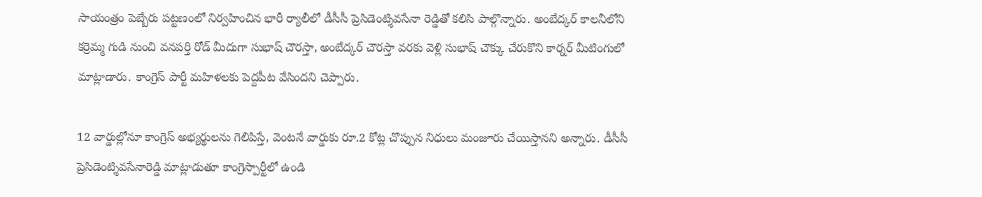సాయంత్రం పెబ్బేరు పట్టణంలో నిర్వహించిన భారీ ర్యాలీలో డీసీసీ ప్రెసిడెంట్శివసేనా రెడ్డితో కలిసి పాల్గొన్నారు. అంబేద్కర్ కాలనీలోని కర్రెమ్మ గుడి నుంచి వనపర్తి రోడ్ మీదుగా సుభాష్ చౌరస్తా, అంబేద్కర్ చౌరస్తా వరకు వెళ్లి సుభాష్ చౌక్కు చేరుకొని కార్నర్ మీటింగులో మాట్లాడారు. కాంగ్రెస్ పార్టీ మహిళలకు పెద్దపీట వేసిందని చెప్పారు.

12 వార్డుల్లోనూ కాంగ్రెస్ అభ్యర్థులను గెలిపిస్తే, వెంటనే వార్డుకు రూ.2 కోట్ల చొప్పున నిధులు మంజూరు చేయిస్తానని అన్నారు. డీసీసీ ప్రెసిడెంట్శివసేనారెడ్డి మాట్లాడుతూ కాంగ్రెస్పార్టీలో ఉండి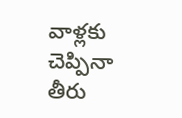వాళ్లకు చెప్పినా తీరు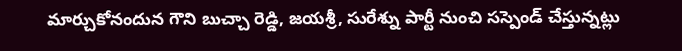మార్చుకోనందున గౌని బుచ్చా రెడ్డి, జయశ్రీ, సురేశ్ను పార్టీ నుంచి సస్పెండ్ చేస్తున్నట్లు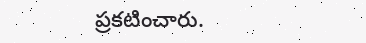ప్రకటించారు.